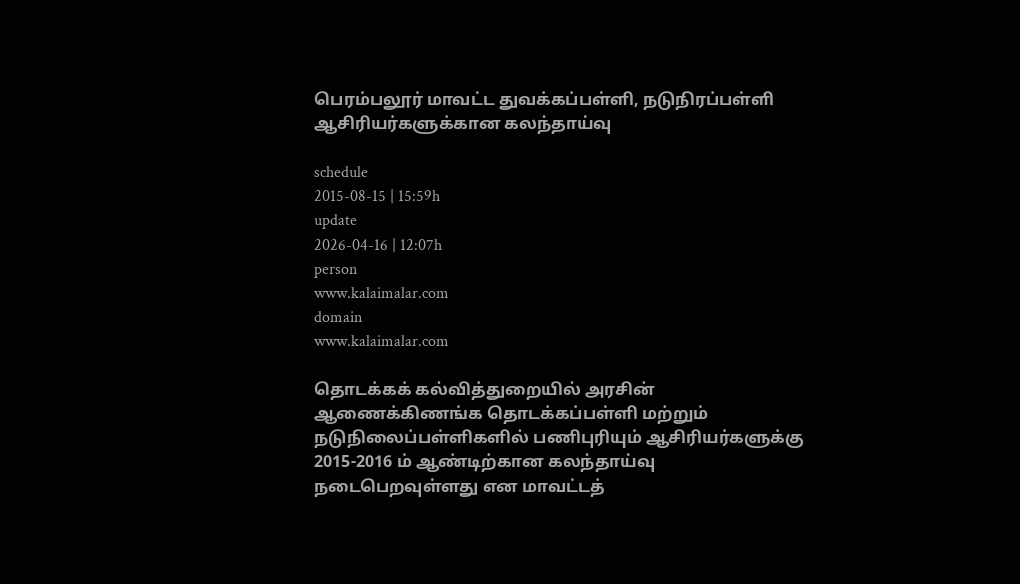பெரம்பலூர் மாவட்ட துவக்கப்பள்ளி, நடுநிரப்பள்ளி ஆசிரியர்களுக்கான கலந்தாய்வு

schedule
2015-08-15 | 15:59h
update
2026-04-16 | 12:07h
person
www.kalaimalar.com
domain
www.kalaimalar.com

தொடக்கக் கல்வித்துறையில் அரசின் ஆணைக்கிணங்க தொடக்கப்பள்ளி மற்றும் நடுநிலைப்பள்ளிகளில் பணிபுரியும் ஆசிரியர்களுக்கு 2015-2016 ம் ஆண்டிற்கான கலந்தாய்வு நடைபெறவுள்ளது என மாவட்டத்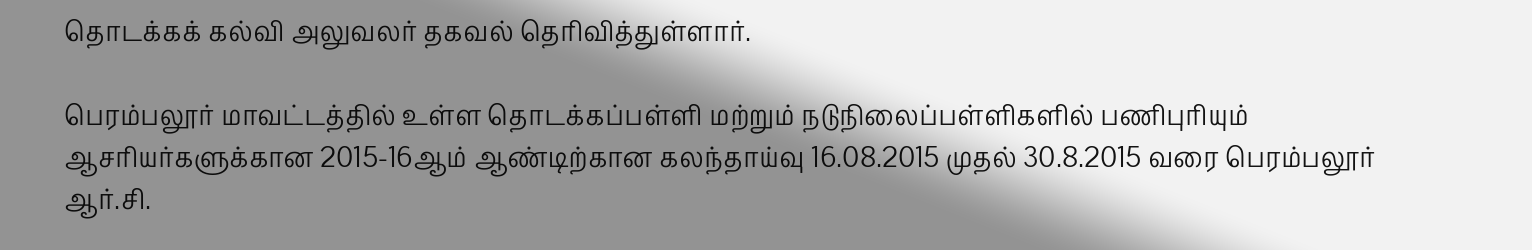தொடக்கக் கல்வி அலுவலர் தகவல் தெரிவித்துள்ளார்.

பெரம்பலூர் மாவட்டத்தில் உள்ள தொடக்கப்பள்ளி மற்றும் நடுநிலைப்பள்ளிகளில் பணிபுரியும் ஆசரியர்களுக்கான 2015-16ஆம் ஆண்டிற்கான கலந்தாய்வு 16.08.2015 முதல் 30.8.2015 வரை பெரம்பலூர் ஆர்.சி.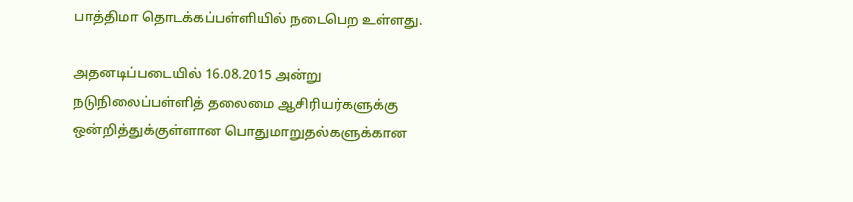பாத்திமா தொடக்கப்பள்ளியில் நடைபெற உள்ளது.

அதனடிப்படையில் 16.08.2015 அன்று நடுநிலைப்பள்ளித் தலைமை ஆசிரியர்களுக்கு ஒன்றித்துக்குள்ளான பொதுமாறுதல்களுக்கான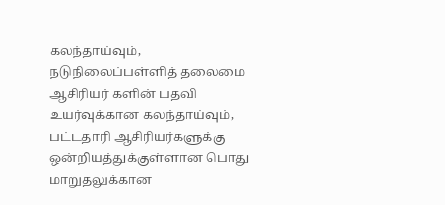கலந்தாய்வும், நடுநிலைப்பள்ளித் தலைமை ஆசிரியர் களின் பதவி உயர்வுக்கான கலந்தாய்வும், பட்டதாரி ஆசிரியர்களுக்கு ஒன்றியத்துக்குள்ளான பொது மாறுதலுக்கான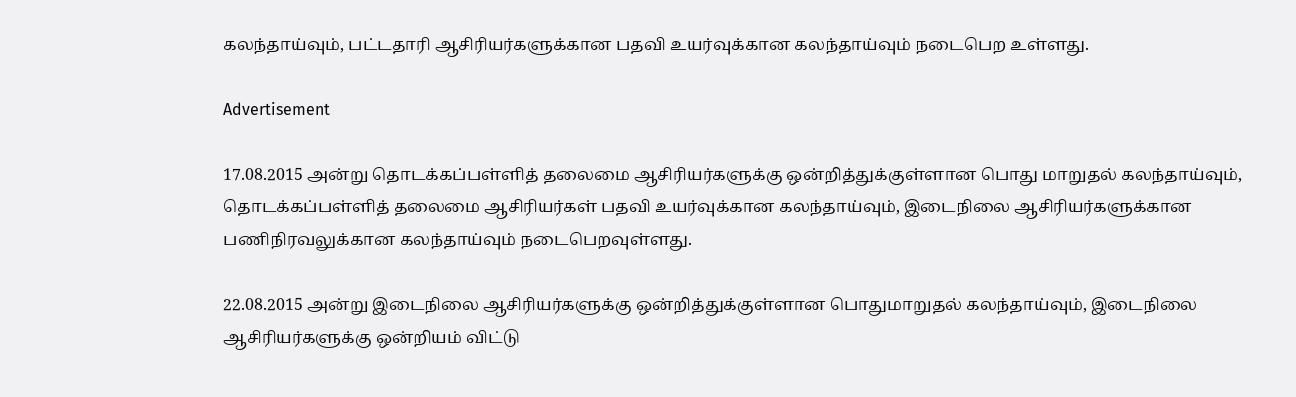கலந்தாய்வும், பட்டதாரி ஆசிரியர்களுக்கான பதவி உயர்வுக்கான கலந்தாய்வும் நடைபெற உள்ளது.

Advertisement

17.08.2015 அன்று தொடக்கப்பள்ளித் தலைமை ஆசிரியர்களுக்கு ஒன்றித்துக்குள்ளான பொது மாறுதல் கலந்தாய்வும், தொடக்கப்பள்ளித் தலைமை ஆசிரியர்கள் பதவி உயர்வுக்கான கலந்தாய்வும், இடைநிலை ஆசிரியர்களுக்கான பணிநிரவலுக்கான கலந்தாய்வும் நடைபெறவுள்ளது.

22.08.2015 அன்று இடைநிலை ஆசிரியர்களுக்கு ஒன்றித்துக்குள்ளான பொதுமாறுதல் கலந்தாய்வும், இடைநிலை ஆசிரியர்களுக்கு ஒன்றியம் விட்டு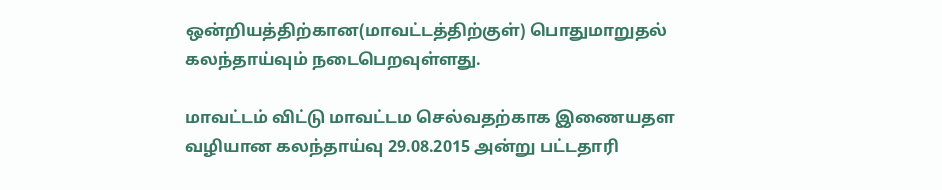ஒன்றியத்திற்கான(மாவட்டத்திற்குள்) பொதுமாறுதல் கலந்தாய்வும் நடைபெறவுள்ளது.

மாவட்டம் விட்டு மாவட்டம செல்வதற்காக இணையதள வழியான கலந்தாய்வு 29.08.2015 அன்று பட்டதாரி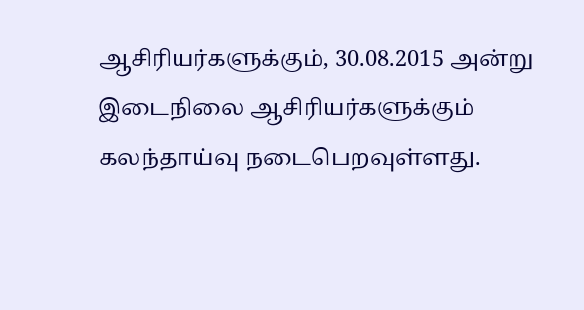ஆசிரியர்களுக்கும், 30.08.2015 அன்று இடைநிலை ஆசிரியர்களுக்கும் கலந்தாய்வு நடைபெறவுள்ளது.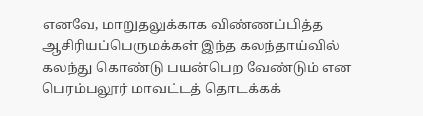எனவே, மாறுதலுக்காக விண்ணப்பித்த ஆசிரியப்பெருமக்கள் இந்த கலந்தாய்வில் கலந்து கொண்டு பயன்பெற வேண்டும் என பெரம்பலூர் மாவட்டத் தொடக்கக்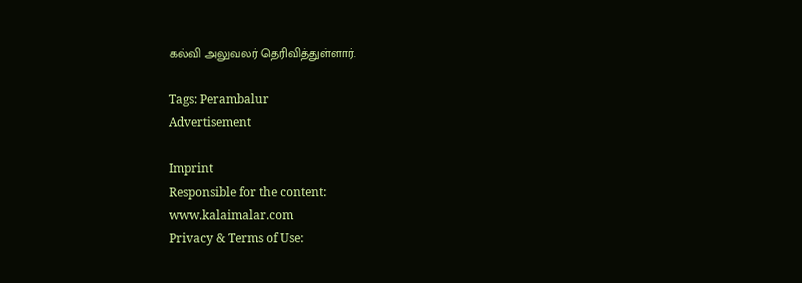கல்வி அலுவலர் தெரிவித்துள்ளார்.

Tags: Perambalur
Advertisement

Imprint
Responsible for the content:
www.kalaimalar.com
Privacy & Terms of Use: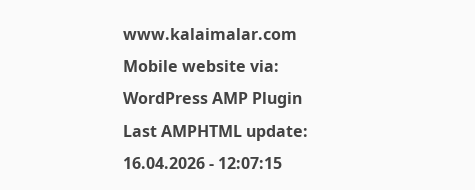www.kalaimalar.com
Mobile website via:
WordPress AMP Plugin
Last AMPHTML update:
16.04.2026 - 12:07:15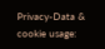Privacy-Data & cookie usage: